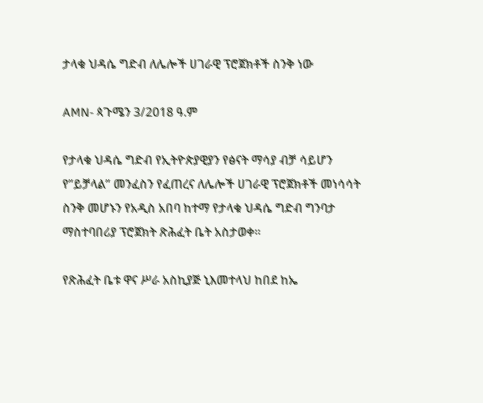ታላቁ ህዳሴ ግድብ ለሌሎች ሀገራዊ ፕሮጀክቶች ስንቅ ነው

AMN- ጳጉሜን 3/2018 ዓ.ም

የታላቁ ህዳሴ ግድብ የኢትዮጵያዊያን የፅናት ማሳያ ብቻ ሳይሆን የ”ይቻላል” መንፈስን የፈጠረና ለሌሎች ሀገራዊ ፕሮጀክቶች መነሳሳት ስንቅ መሆኑን የአዲስ አበባ ከተማ የታላቁ ህዳሴ ግድብ ግንባታ ማስተባበሪያ ፕሮጀክት ጽሕፈት ቤት አስታወቀ።

የጽሕፈት ቤቱ ዋና ሥራ አስኪያጅ ኒእመተላህ ከበደ ከኤ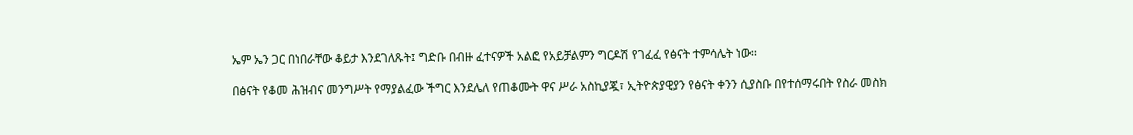ኤም ኤን ጋር በነበራቸው ቆይታ እንደገለጹት፤ ግድቡ በብዙ ፈተናዎች አልፎ የአይቻልምን ግርዶሽ የገፈፈ የፅናት ተምሳሌት ነው፡፡

በፅናት የቆመ ሕዝብና መንግሥት የማያልፈው ችግር እንደሌለ የጠቆሙት ዋና ሥራ አስኪያጇ፣ ኢትዮጵያዊያን የፅናት ቀንን ሲያስቡ በየተሰማሩበት የስራ መስክ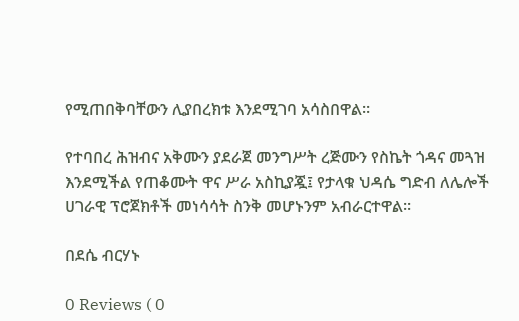የሚጠበቅባቸውን ሊያበረክቱ እንደሚገባ አሳስበዋል።

የተባበረ ሕዝብና አቅሙን ያደራጀ መንግሥት ረጅሙን የስኬት ጎዳና መጓዝ እንደሚችል የጠቆሙት ዋና ሥራ አስኪያጇ፤ የታላቁ ህዳሴ ግድብ ለሌሎች ሀገራዊ ፕሮጀክቶች መነሳሳት ስንቅ መሆኑንም አብራርተዋል፡፡

በደሴ ብርሃኑ

0 Reviews ( 0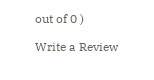out of 0 )

Write a Review